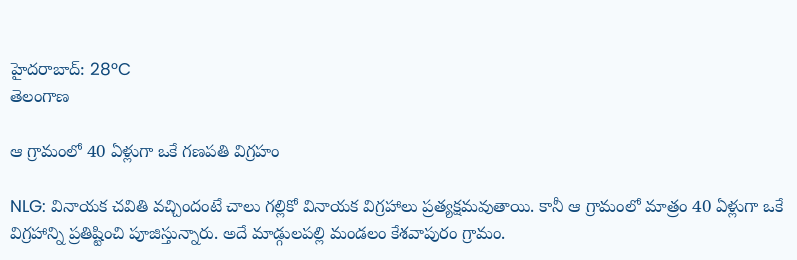హైదరాబాద్: 28°C
తెలంగాణ

ఆ గ్రామంలో 40 ఏళ్లుగా ఒకే గణపతి విగ్రహం

NLG: వినాయక చవితి వచ్చిందంటే చాలు గల్లికో వినాయక విగ్రహాలు ప్రత్యక్షమవుతాయి. కానీ ఆ గ్రామంలో మాత్రం 40 ఏళ్లుగా ఒకే విగ్రహాన్ని ప్రతిష్టించి పూజిస్తున్నారు. అదే మాడ్గులపల్లి మండలం కేశవాపురం గ్రామం.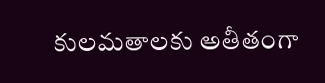కులమతాలకు అతీతంగా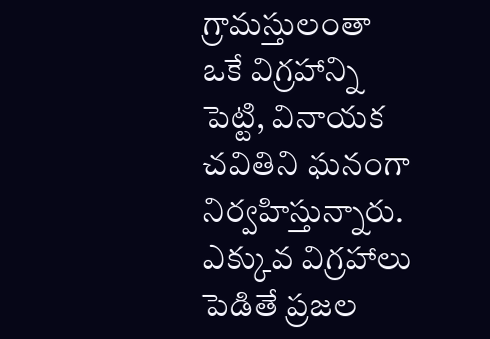గ్రామస్తులంతా ఒకే విగ్రహాన్ని పెట్టి, వినాయక చవితిని ఘనంగా నిర్వహిస్తున్నారు. ఎక్కువ విగ్రహాలు పెడితే ప్రజల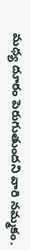మధ్య దూరం పెరుగుతుందని వారి నమ్మకం.